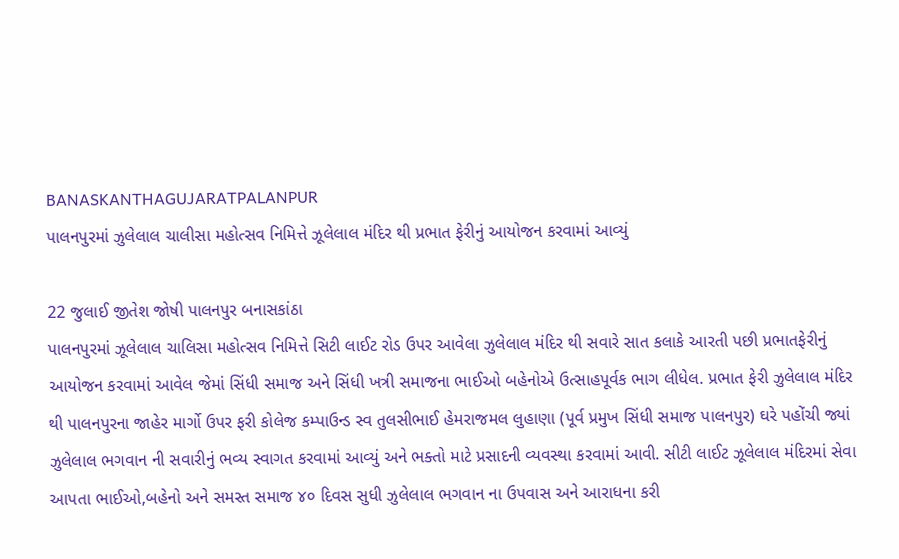BANASKANTHAGUJARATPALANPUR
પાલનપુરમાં ઝુલેલાલ ચાલીસા મહોત્સવ નિમિત્તે ઝૂલેલાલ મંદિર થી પ્રભાત ફેરીનું આયોજન કરવામાં આવ્યું

22 જુલાઈ જીતેશ જોષી પાલનપુર બનાસકાંઠા
પાલનપુરમાં ઝૂલેલાલ ચાલિસા મહોત્સવ નિમિત્તે સિટી લાઈટ રોડ ઉપર આવેલા ઝુલેલાલ મંદિર થી સવારે સાત કલાકે આરતી પછી પ્રભાતફેરીનું
આયોજન કરવામાં આવેલ જેમાં સિંધી સમાજ અને સિંધી ખત્રી સમાજના ભાઈઓ બહેનોએ ઉત્સાહપૂર્વક ભાગ લીધેલ. પ્રભાત ફેરી ઝુલેલાલ મંદિર થી પાલનપુરના જાહેર માર્ગો ઉપર ફરી કોલેજ કમ્પાઉન્ડ સ્વ તુલસીભાઈ હેમરાજમલ લુહાણા (પૂર્વ પ્રમુખ સિંધી સમાજ પાલનપુર) ઘરે પહોંચી જ્યાં ઝુલેલાલ ભગવાન ની સવારીનું ભવ્ય સ્વાગત કરવામાં આવ્યું અને ભક્તો માટે પ્રસાદની વ્યવસ્થા કરવામાં આવી. સીટી લાઈટ ઝૂલેલાલ મંદિરમાં સેવા આપતા ભાઈઓ,બહેનો અને સમસ્ત સમાજ ૪૦ દિવસ સુધી ઝુલેલાલ ભગવાન ના ઉપવાસ અને આરાધના કરી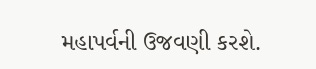મહાપર્વની ઉજવણી કરશે.